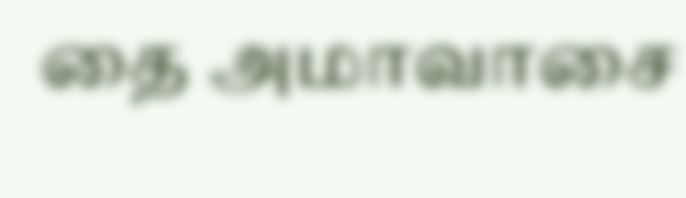தை அமாவாசை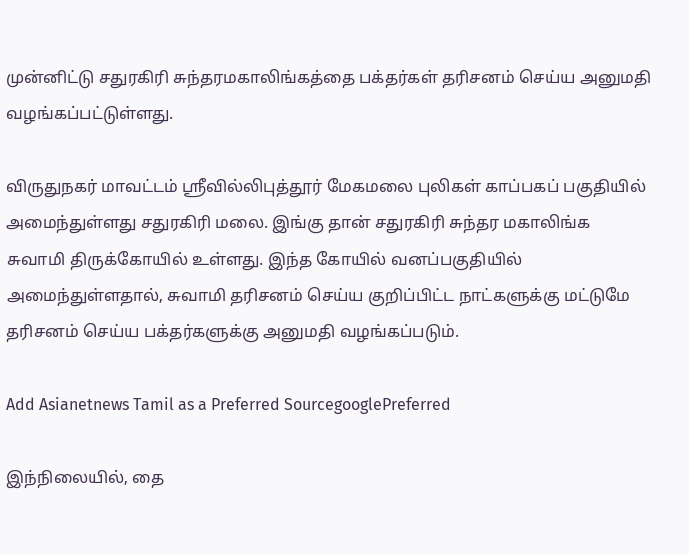முன்னிட்டு சதுரகிரி சுந்தரமகாலிங்கத்தை பக்தர்கள் தரிசனம் செய்ய அனுமதி வழங்கப்பட்டுள்ளது.

விருதுநகர் மாவட்டம் ஸ்ரீவில்லிபுத்தூர் மேகமலை புலிகள் காப்பகப் பகுதியில் அமைந்துள்ளது சதுரகிரி மலை. இங்கு தான் சதுரகிரி சுந்தர மகாலிங்க சுவாமி திருக்கோயில் உள்ளது. இந்த கோயில் வனப்பகுதியில் அமைந்துள்ளதால், சுவாமி தரிசனம் செய்ய குறிப்பிட்ட நாட்களுக்கு மட்டுமே தரிசனம் செய்ய பக்தர்களுக்கு அனுமதி வழங்கப்படும்.

Add Asianetnews Tamil as a Preferred SourcegooglePreferred

இந்நிலையில், தை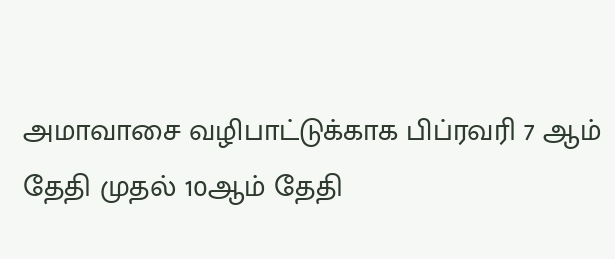அமாவாசை வழிபாட்டுக்காக பிப்ரவரி 7 ஆம் தேதி முதல் 10ஆம் தேதி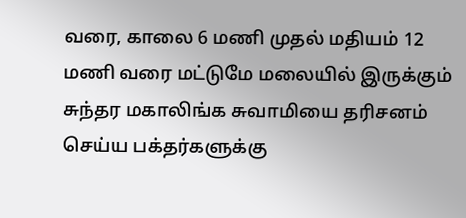வரை, காலை 6 மணி முதல் மதியம் 12 மணி வரை மட்டுமே மலையில் இருக்கும் சுந்தர மகாலிங்க சுவாமியை தரிசனம் செய்ய பக்தர்களுக்கு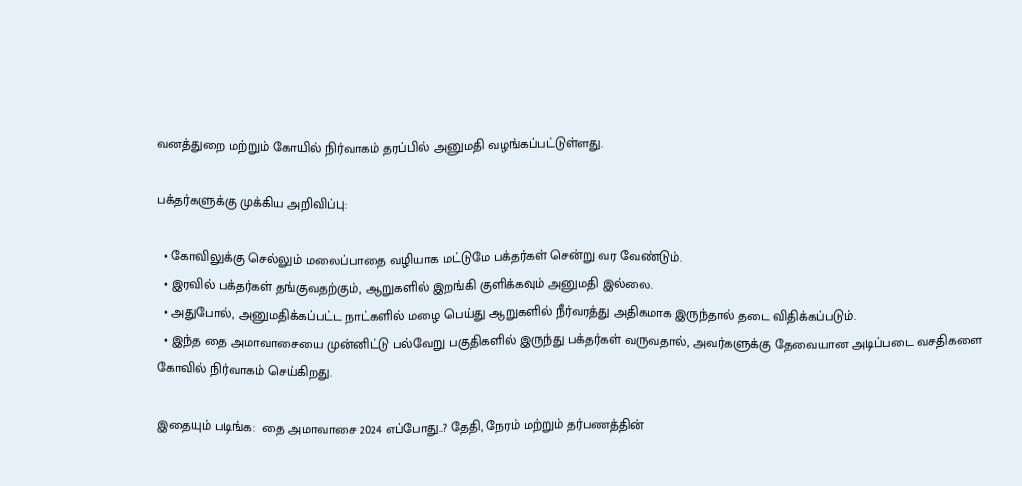வனத்துறை மற்றும் கோயில் நிர்வாகம் தரப்பில் அனுமதி வழங்கப்பட்டுள்ளது.

பக்தர்களுக்கு முக்கிய அறிவிப்பு:

  • கோவிலுக்கு செல்லும் மலைப்பாதை வழியாக மட்டுமே பக்தர்கள் சென்று வர வேண்டும்.
  • இரவில் பக்தர்கள் தங்குவதற்கும், ஆறுகளில் இறங்கி குளிக்கவும் அனுமதி இல்லை.
  • அதுபோல், அனுமதிக்கப்பட்ட நாட்களில் மழை பெய்து ஆறுகளில் நீர்வரத்து அதிகமாக இருந்தால் தடை விதிக்கப்படும்.
  • இந்த தை அமாவாசையை முன்னிட்டு பல்வேறு பகுதிகளில் இருந்து பக்தர்கள் வருவதால், அவர்களுக்கு தேவையான அடிப்படை வசதிகளை கோவில் நிர்வாகம் செய்கிறது.

இதையும் படிங்க:  தை அமாவாசை 2024 எப்போது..? தேதி, நேரம் மற்றும் தர்பணத்தின்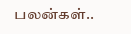பலன்கள்..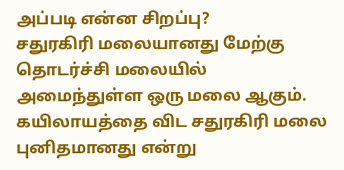அப்படி என்ன சிறப்பு?
சதுரகிரி மலையானது மேற்கு தொடர்ச்சி மலையில் அமைந்துள்ள ஒரு மலை ஆகும். கயிலாயத்தை விட சதுரகிரி மலை புனிதமானது என்று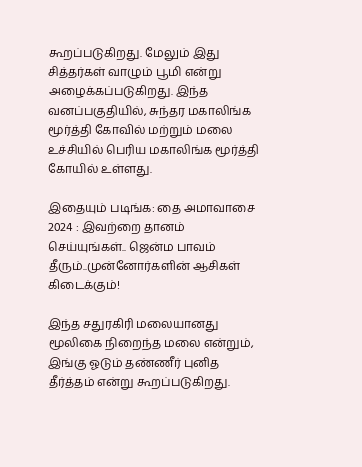கூறப்படுகிறது. மேலும் இது சித்தர்கள் வாழும் பூமி என்று அழைக்கப்படுகிறது. இந்த வனப்பகுதியில், சுந்தர மகாலிங்க மூர்த்தி கோவில் மற்றும் மலை உச்சியில் பெரிய மகாலிங்க மூர்த்தி கோயில் உள்ளது.

இதையும் படிங்க: தை அமாவாசை 2024 : இவற்றை தானம் செய்யுங்கள்.. ஜென்ம பாவம் தீரும்..முன்னோர்களின் ஆசிகள் கிடைக்கும்!

இந்த சதுரகிரி மலையானது மூலிகை நிறைந்த மலை என்றும், இங்கு ஓடும் தண்ணீர் புனித தீர்த்தம் என்று கூறப்படுகிறது.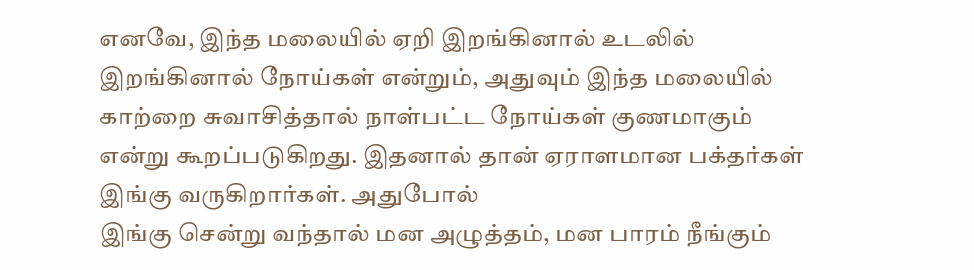எனவே, இந்த மலையில் ஏறி இறங்கினால் உடலில் இறங்கினால் நோய்கள் என்றும், அதுவும் இந்த மலையில் காற்றை சுவாசித்தால் நாள்பட்ட நோய்கள் குணமாகும் என்று கூறப்படுகிறது. இதனால் தான் ஏராளமான பக்தர்கள் இங்கு வருகிறார்கள். அதுபோல்
இங்கு சென்று வந்தால் மன அழுத்தம், மன பாரம் நீங்கும்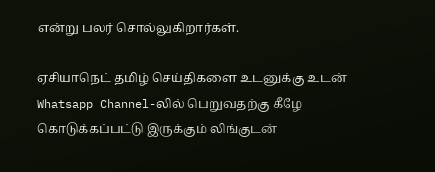என்று பலர் சொல்லுகிறார்கள்.

ஏசியாநெட் தமிழ் செய்திகளை உடனுக்கு உடன் Whatsapp Channel-லில் பெறுவதற்கு கீழே கொடுக்கப்பட்டு இருக்கும் லிங்குடன்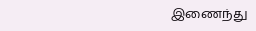இணைந்து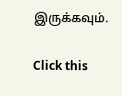இருக்கவும்.

Click this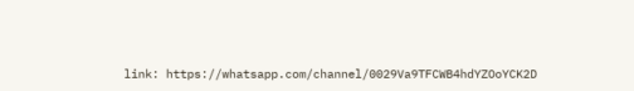link: https://whatsapp.com/channel/0029Va9TFCWB4hdYZOoYCK2D